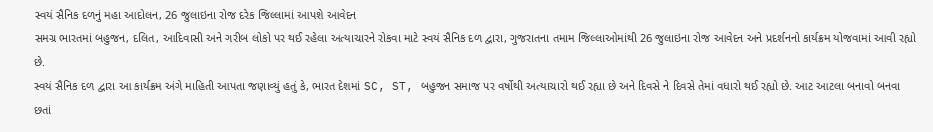સ્વયં સૈનિક દળનું મહા આદોલન, 26 જુલાઇના રોજ દરેક જિલ્લામાં આપશે આવેદન
સમગ્ર ભારતમાં બહુજન, દલિત, આદિવાસી અને ગરીબ લોકો પર થઈ રહેલા અત્યાચારને રોકવા માટે સ્વયં સૈનિક દળ દ્વારા, ગુજરાતના તમામ જિલ્લાઓમાંથી 26 જુલાઇના રોજ આવેદન અને પ્રદર્શનનો કાર્યક્રમ યોજવામાં આવી રહ્યો છે.
સ્વયં સૈનિક દળ દ્વારા આ કાર્યક્રમ અંગે માહિતી આપતા જણાવ્યું હતું કે, ભારત દેશમાં SC, ST, બહુજન સમાજ પર વર્ષોથી અત્યાચારો થઈ રહ્યા છે અને દિવસે ને દિવસે તેમાં વધારો થઈ રહ્યો છે. આટ આટલા બનાવો બનવા છતાં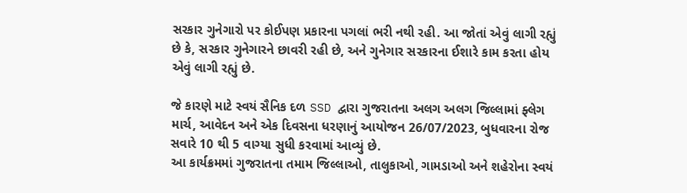સરકાર ગુનેગારો પર કોઈપણ પ્રકારના પગલાં ભરી નથી રહી. આ જોતાં એવું લાગી રહ્યું છે કે, સરકાર ગુનેગારને છાવરી રહી છે, અને ગુનેગાર સરકારના ઈશારે કામ કરતા હોય એવું લાગી રહ્યું છે.

જે કારણે માટે સ્વયં સૈનિક દળ SSD દ્વારા ગુજરાતના અલગ અલગ જિલ્લામાં ફ્લેગ માર્ચ, આવેદન અને એક દિવસના ધરણાનું આયોજન 26/07/2023, બુધવારના રોજ સવારે 10 થી 5 વાગ્યા સુધી કરવામાં આવ્યું છે.
આ કાર્યક્રમમાં ગુજરાતના તમામ જિલ્લાઓ, તાલુકાઓ, ગામડાઓ અને શહેરોના સ્વયં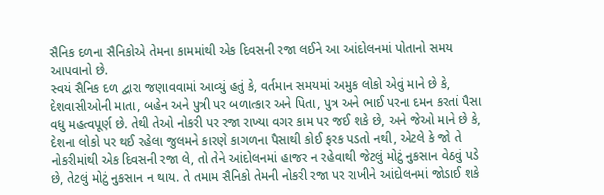સૈનિક દળના સૈનિકોએ તેમના કામમાંથી એક દિવસની રજા લઈને આ આંદોલનમાં પોતાનો સમય આપવાનો છે.
સ્વયં સૈનિક દળ દ્વારા જણાવવામાં આવ્યું હતું કે, વર્તમાન સમયમાં અમુક લોકો એવું માને છે કે, દેશવાસીઓની માતા, બહેન અને પુત્રી પર બળાત્કાર અને પિતા, પુત્ર અને ભાઈ પરના દમન કરતાં પૈસા વધુ મહત્વપૂર્ણ છે. તેથી તેઓ નોકરી પર રજા રાખ્યા વગર કામ પર જઈ શકે છે, અને જેઓ માને છે કે, દેશના લોકો પર થઈ રહેલા જુલમને કારણે કાગળના પૈસાથી કોઈ ફરક પડતો નથી, એટલે કે જો તે નોકરીમાંથી એક દિવસની રજા લે, તો તેને આંદોલનમાં હાજર ન રહેવાથી જેટલું મોટું નુકસાન વેઠવું પડે છે, તેટલું મોટું નુકસાન ન થાય. તે તમામ સૈનિકો તેમની નોકરી રજા પર રાખીને આંદોલનમાં જોડાઈ શકે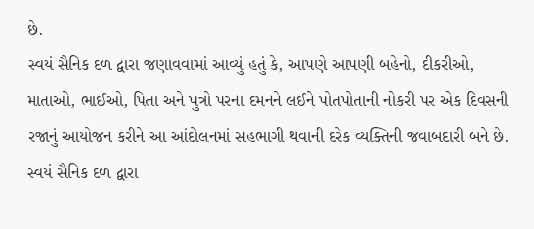છે.
સ્વયં સૈનિક દળ દ્વારા જણાવવામાં આવ્યું હતું કે, આપણે આપણી બહેનો, દીકરીઓ, માતાઓ, ભાઈઓ, પિતા અને પુત્રો પરના દમનને લઈને પોતપોતાની નોકરી પર એક દિવસની રજાનું આયોજન કરીને આ આંદોલનમાં સહભાગી થવાની દરેક વ્યક્તિની જવાબદારી બને છે.
સ્વયં સૈનિક દળ દ્વારા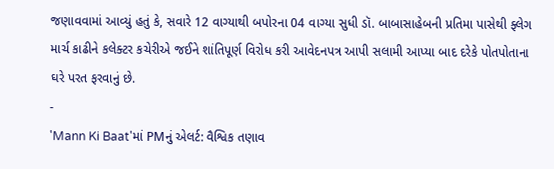જણાવવામાં આવ્યું હતું કે, સવારે 12 વાગ્યાથી બપોરના 04 વાગ્યા સુધી ડૉ. બાબાસાહેબની પ્રતિમા પાસેથી ફ્લેગ માર્ચ કાઢીને કલેક્ટર કચેરીએ જઈને શાંતિપૂર્ણ વિરોધ કરી આવેદનપત્ર આપી સલામી આપ્યા બાદ દરેકે પોતપોતાના ઘરે પરત ફરવાનું છે.
-
'Mann Ki Baat'માં PMનું એલર્ટ: વૈશ્વિક તણાવ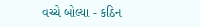વચ્ચે બોલ્યા - કઠિન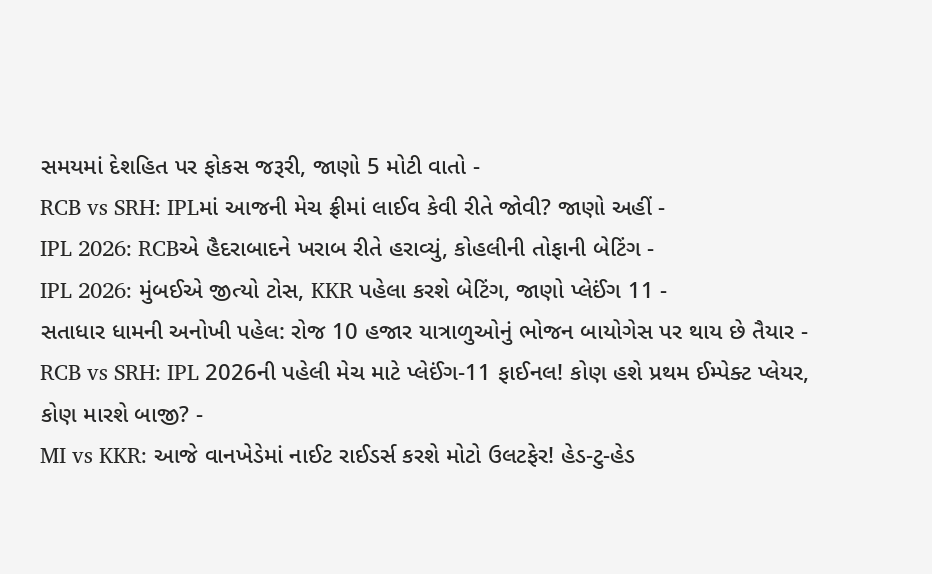સમયમાં દેશહિત પર ફોકસ જરૂરી, જાણો 5 મોટી વાતો -
RCB vs SRH: IPLમાં આજની મેચ ફ્રીમાં લાઈવ કેવી રીતે જોવી? જાણો અહીં -
IPL 2026: RCBએ હૈદરાબાદને ખરાબ રીતે હરાવ્યું, કોહલીની તોફાની બેટિંગ -
IPL 2026: મુંબઈએ જીત્યો ટોસ, KKR પહેલા કરશે બેટિંગ, જાણો પ્લેઈંગ 11 -
સતાધાર ધામની અનોખી પહેલ: રોજ 10 હજાર યાત્રાળુઓનું ભોજન બાયોગેસ પર થાય છે તૈયાર -
RCB vs SRH: IPL 2026ની પહેલી મેચ માટે પ્લેઈંગ-11 ફાઈનલ! કોણ હશે પ્રથમ ઈમ્પેક્ટ પ્લેયર, કોણ મારશે બાજી? -
MI vs KKR: આજે વાનખેડેમાં નાઈટ રાઈડર્સ કરશે મોટો ઉલટફેર! હેડ-ટુ-હેડ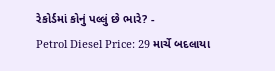રેકોર્ડમાં કોનું પલ્લું છે ભારે? -
Petrol Diesel Price: 29 માર્ચે બદલાયા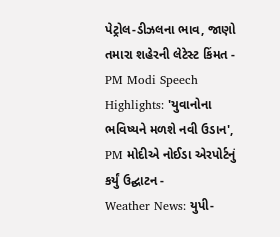પેટ્રોલ-ડીઝલના ભાવ, જાણો તમારા શહેરની લેટેસ્ટ કિંમત -
PM Modi Speech Highlights: 'યુવાનોના ભવિષ્યને મળશે નવી ઉડાન', PM મોદીએ નોઈડા એરપોર્ટનું કર્યું ઉદ્ઘાટન -
Weather News: યુપી-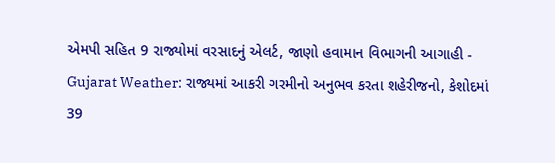એમપી સહિત 9 રાજ્યોમાં વરસાદનું એલર્ટ, જાણો હવામાન વિભાગની આગાહી -
Gujarat Weather: રાજ્યમાં આકરી ગરમીનો અનુભવ કરતા શહેરીજનો, કેશોદમાં 39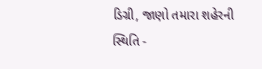ડિગ્રી, જાણો તમારા શહેરની સ્થિતિ -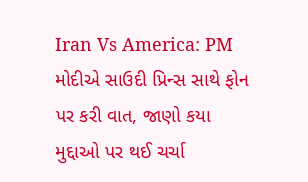Iran Vs America: PM મોદીએ સાઉદી પ્રિન્સ સાથે ફોન પર કરી વાત, જાણો કયા મુદ્દાઓ પર થઈ ચર્ચા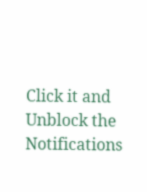Click it and Unblock the Notifications